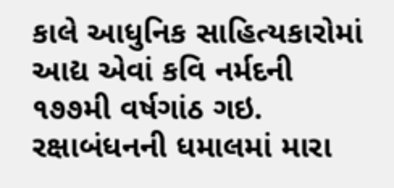કાલે આધુનિક સાહિત્યકારોમાં આદ્ય એવાં કવિ નર્મદની ૧૭૭મી વર્ષગાંઠ ગઇ. રક્ષાબંધનની ધમાલમાં મારા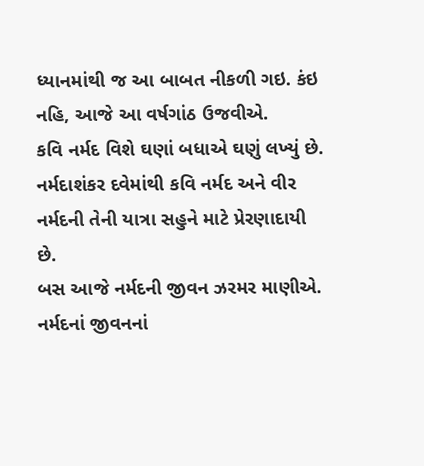ધ્યાનમાંથી જ આ બાબત નીકળી ગઇ. કંઇ નહિ, આજે આ વર્ષગાંઠ ઉજવીએ.
કવિ નર્મદ વિશે ઘણાં બધાએ ઘણું લખ્યું છે. નર્મદાશંકર દવેમાંથી કવિ નર્મદ અને વીર નર્મદની તેની યાત્રા સહુને માટે પ્રેરણાદાયી છે.
બસ આજે નર્મદની જીવન ઝરમર માણીએ. નર્મદનાં જીવનનાં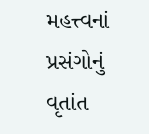મહત્ત્વનાં પ્રસંગોનું વૃતાંત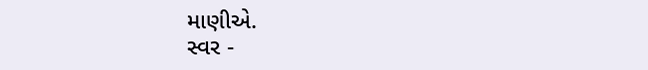માણીએ.
સ્વર -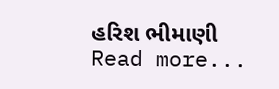હરિશ ભીમાણી
Read more...